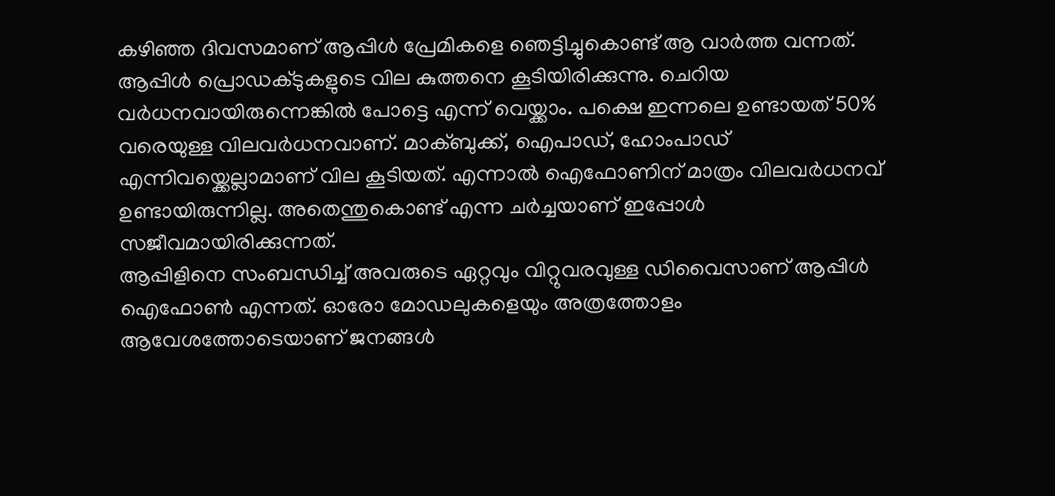കഴിഞ്ഞ ദിവസമാണ് ആപ്പിൾ പ്രേമികളെ ഞെട്ടിച്ചുകൊണ്ട് ആ വാർത്ത വന്നത്. ആപ്പിൾ പ്രൊഡക്ടുകളുടെ വില കുത്തനെ കൂടിയിരിക്കുന്നു. ചെറിയ വർധനവായിരുന്നെങ്കിൽ പോട്ടെ എന്ന് വെയ്ക്കാം. പക്ഷെ ഇന്നലെ ഉണ്ടായത് 50% വരെയുള്ള വിലവർധനവാണ്. മാക്ബുക്ക്, ഐപാഡ്, ഹോംപാഡ് എന്നിവയ്ക്കെല്ലാമാണ് വില കൂടിയത്. എന്നാൽ ഐഫോണിന് മാത്രം വിലവർധനവ് ഉണ്ടായിരുന്നില്ല. അതെന്തുകൊണ്ട് എന്ന ചർച്ചയാണ് ഇപ്പോൾ സജീവമായിരിക്കുന്നത്.
ആപ്പിളിനെ സംബന്ധിച്ച് അവരുടെ ഏറ്റവും വിറ്റുവരവുള്ള ഡിവൈസാണ് ആപ്പിൾ ഐഫോൺ എന്നത്. ഓരോ മോഡലുകളെയും അത്രത്തോളം ആവേശത്തോടെയാണ് ജനങ്ങൾ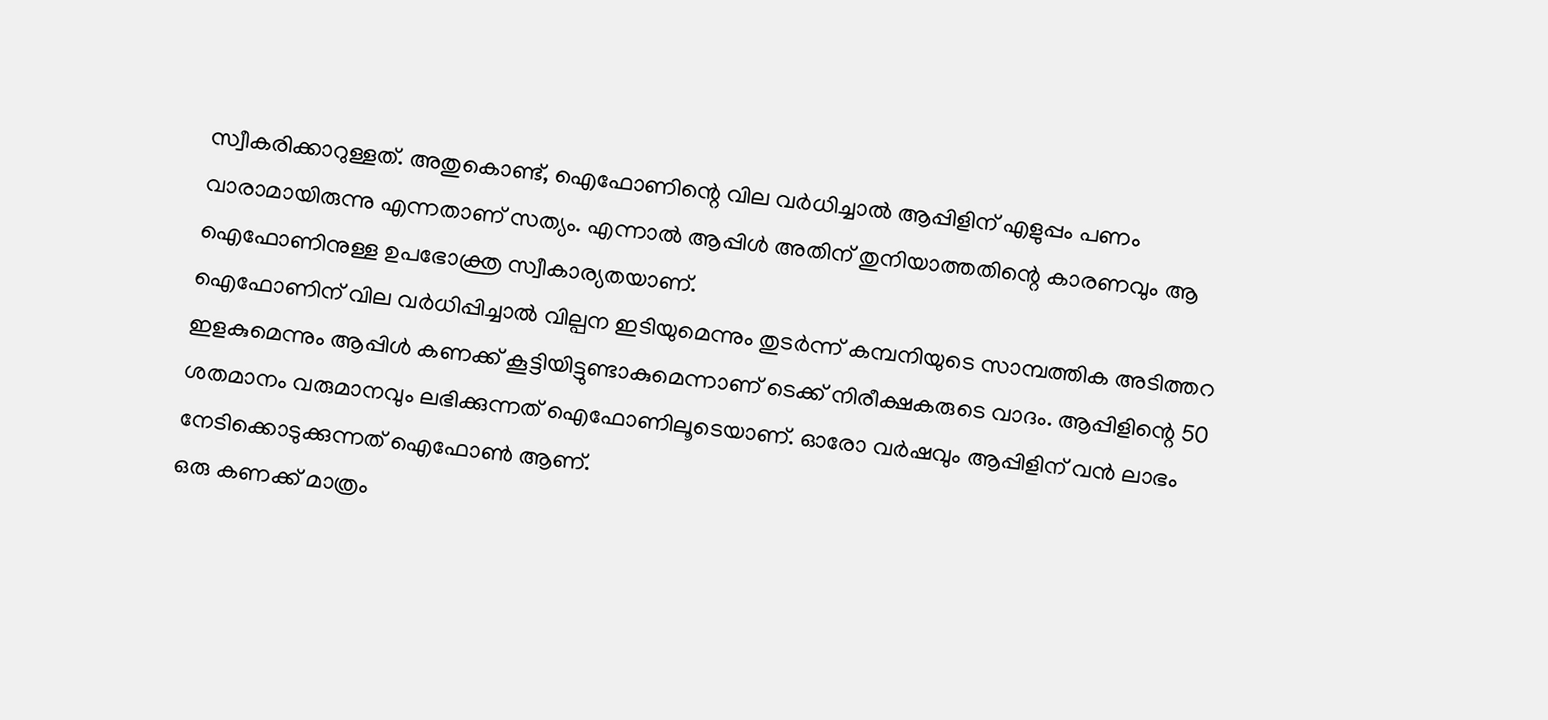സ്വീകരിക്കാറുള്ളത്. അതുകൊണ്ട്, ഐഫോണിന്റെ വില വർധിച്ചാൽ ആപ്പിളിന് എളുപ്പം പണം വാരാമായിരുന്നു എന്നതാണ് സത്യം. എന്നാൽ ആപ്പിൾ അതിന് തുനിയാത്തതിന്റെ കാരണവും ആ ഐഫോണിനുള്ള ഉപഭോക്ത്ര സ്വീകാര്യതയാണ്.
ഐഫോണിന് വില വർധിപ്പിച്ചാൽ വില്പന ഇടിയുമെന്നും തുടർന്ന് കമ്പനിയുടെ സാമ്പത്തിക അടിത്തറ ഇളകുമെന്നും ആപ്പിൾ കണക്ക് കൂട്ടിയിട്ടുണ്ടാകുമെന്നാണ് ടെക്ക് നിരീക്ഷകരുടെ വാദം. ആപ്പിളിന്റെ 50 ശതമാനം വരുമാനവും ലഭിക്കുന്നത് ഐഫോണിലൂടെയാണ്. ഓരോ വർഷവും ആപ്പിളിന് വൻ ലാഭം നേടിക്കൊടുക്കുന്നത് ഐഫോൺ ആണ്.
ഒരു കണക്ക് മാത്രം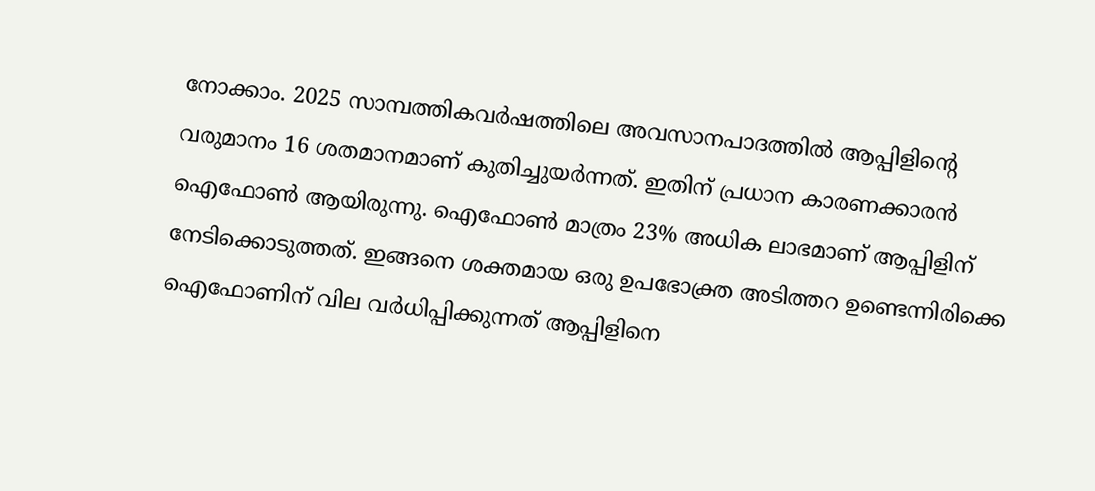നോക്കാം. 2025 സാമ്പത്തികവർഷത്തിലെ അവസാനപാദത്തിൽ ആപ്പിളിന്റെ വരുമാനം 16 ശതമാനമാണ് കുതിച്ചുയർന്നത്. ഇതിന് പ്രധാന കാരണക്കാരൻ ഐഫോൺ ആയിരുന്നു. ഐഫോൺ മാത്രം 23% അധിക ലാഭമാണ് ആപ്പിളിന് നേടിക്കൊടുത്തത്. ഇങ്ങനെ ശക്തമായ ഒരു ഉപഭോക്ത്ര അടിത്തറ ഉണ്ടെന്നിരിക്കെ ഐഫോണിന് വില വർധിപ്പിക്കുന്നത് ആപ്പിളിനെ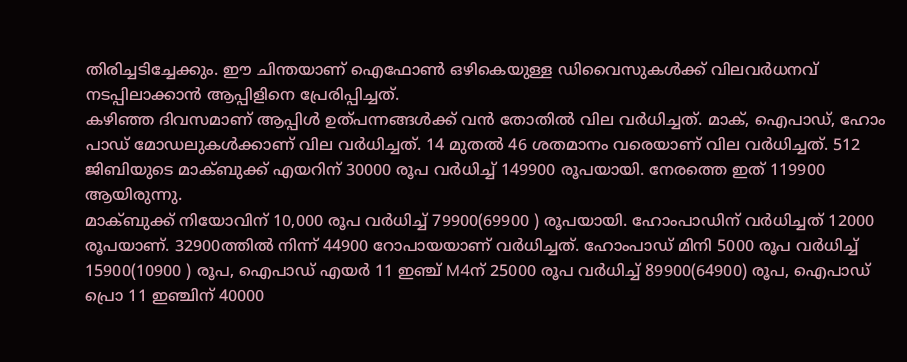തിരിച്ചടിച്ചേക്കും. ഈ ചിന്തയാണ് ഐഫോൺ ഒഴികെയുള്ള ഡിവൈസുകൾക്ക് വിലവർധനവ് നടപ്പിലാക്കാൻ ആപ്പിളിനെ പ്രേരിപ്പിച്ചത്.
കഴിഞ്ഞ ദിവസമാണ് ആപ്പിൾ ഉത്പന്നങ്ങൾക്ക് വൻ തോതിൽ വില വർധിച്ചത്. മാക്, ഐപാഡ്, ഹോം പാഡ് മോഡലുകൾക്കാണ് വില വർധിച്ചത്. 14 മുതൽ 46 ശതമാനം വരെയാണ് വില വർധിച്ചത്. 512 ജിബിയുടെ മാക്ബുക്ക് എയറിന് 30000 രൂപ വർധിച്ച് 149900 രൂപയായി. നേരത്തെ ഇത് 119900 ആയിരുന്നു.
മാക്ബുക്ക് നിയോവിന് 10,000 രൂപ വർധിച്ച് 79900(69900 ) രൂപയായി. ഹോംപാഡിന് വർധിച്ചത് 12000 രൂപയാണ്. 32900ത്തിൽ നിന്ന് 44900 റോപായയാണ് വർധിച്ചത്. ഹോംപാഡ് മിനി 5000 രൂപ വർധിച്ച് 15900(10900 ) രൂപ, ഐപാഡ് എയർ 11 ഇഞ്ച് M4ന് 25000 രൂപ വർധിച്ച് 89900(64900) രൂപ, ഐപാഡ് പ്രൊ 11 ഇഞ്ചിന് 40000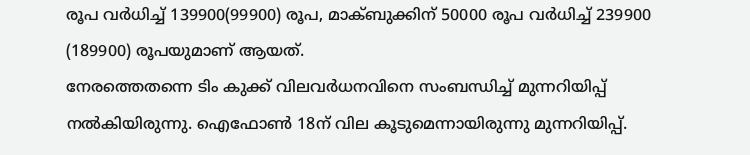രൂപ വർധിച്ച് 139900(99900) രൂപ, മാക്ബുക്കിന് 50000 രൂപ വർധിച്ച് 239900 (189900) രൂപയുമാണ് ആയത്.
നേരത്തെതന്നെ ടിം കുക്ക് വിലവർധനവിനെ സംബന്ധിച്ച് മുന്നറിയിപ്പ് നൽകിയിരുന്നു. ഐഫോൺ 18ന് വില കൂടുമെന്നായിരുന്നു മുന്നറിയിപ്പ്.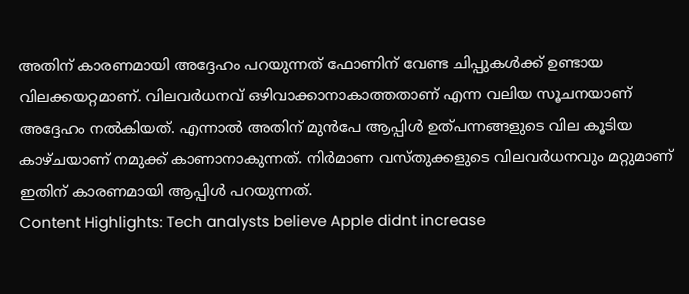അതിന് കാരണമായി അദ്ദേഹം പറയുന്നത് ഫോണിന് വേണ്ട ചിപ്പുകൾക്ക് ഉണ്ടായ വിലക്കയറ്റമാണ്. വിലവർധനവ് ഒഴിവാക്കാനാകാത്തതാണ് എന്ന വലിയ സൂചനയാണ് അദ്ദേഹം നൽകിയത്. എന്നാൽ അതിന് മുൻപേ ആപ്പിൾ ഉത്പന്നങ്ങളുടെ വില കൂടിയ കാഴ്ചയാണ് നമുക്ക് കാണാനാകുന്നത്. നിർമാണ വസ്തുക്കളുടെ വിലവർധനവും മറ്റുമാണ് ഇതിന് കാരണമായി ആപ്പിൾ പറയുന്നത്.
Content Highlights: Tech analysts believe Apple didnt increase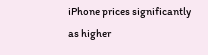iPhone prices significantly as higher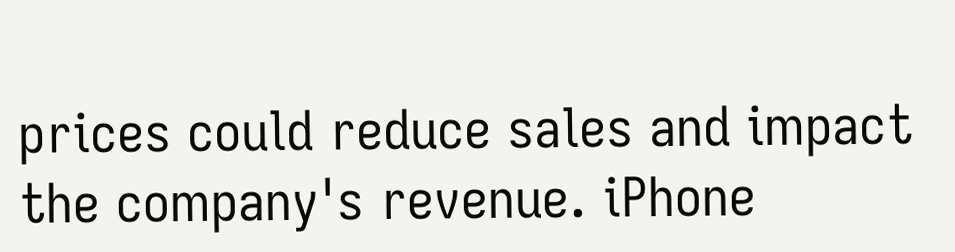prices could reduce sales and impact the company's revenue. iPhone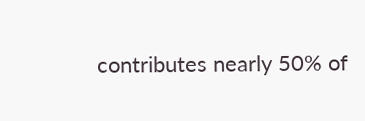contributes nearly 50% of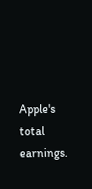Apple's total earnings.